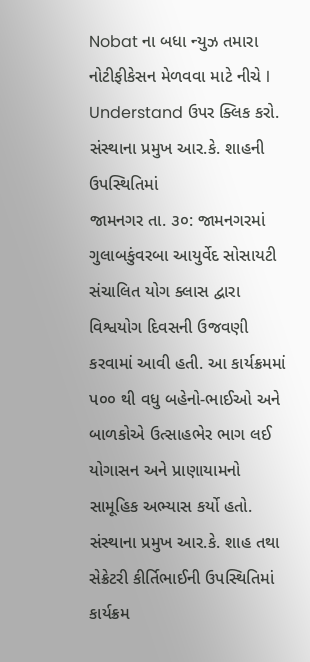Nobat ના બધા ન્યુઝ તમારા નોટીફીકેસન મેળવવા માટે નીચે I Understand ઉપર ક્લિક કરો.
સંસ્થાના પ્રમુખ આર.કે. શાહની ઉપસ્થિતિમાં
જામનગર તા. ૩૦: જામનગરમાં ગુલાબકુંવરબા આયુર્વેદ સોસાયટી સંચાલિત યોગ ક્લાસ દ્વારા વિશ્વયોગ દિવસની ઉજવણી કરવામાં આવી હતી. આ કાર્યક્રમમાં પ૦૦ થી વધુ બહેનો-ભાઈઓ અને બાળકોએ ઉત્સાહભેર ભાગ લઈ યોગાસન અને પ્રાણાયામનો સામૂહિક અભ્યાસ કર્યો હતો.
સંસ્થાના પ્રમુખ આર.કે. શાહ તથા સેક્રેટરી કીર્તિભાઈની ઉપસ્થિતિમાં કાર્યક્રમ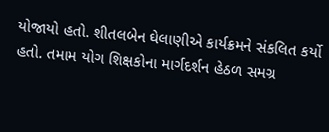યોજાયો હતો. શીતલબેન ઘેલાણીએ કાર્યક્રમને સંકલિત કર્યો હતો. તમામ યોગ શિક્ષકોના માર્ગદર્શન હેઠળ સમગ્ર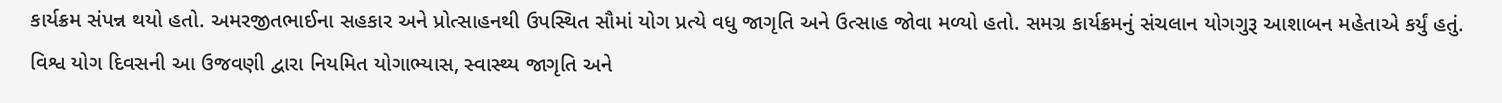કાર્યક્રમ સંપન્ન થયો હતો. અમરજીતભાઈના સહકાર અને પ્રોત્સાહનથી ઉપસ્થિત સૌમાં યોગ પ્રત્યે વધુ જાગૃતિ અને ઉત્સાહ જોવા મળ્યો હતો. સમગ્ર કાર્યક્રમનું સંચલાન યોગગુરૂ આશાબન મહેતાએ કર્યું હતું. વિશ્વ યોગ દિવસની આ ઉજવણી દ્વારા નિયમિત યોગાભ્યાસ, સ્વાસ્થ્ય જાગૃતિ અને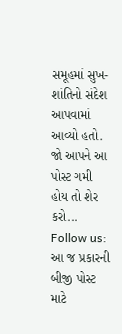સમૂહમાં સુખ-શાંતિનો સંદેશ આપવામાં આવ્યો હતો.
જો આપને આ પોસ્ટ ગમી હોય તો શેર કરો...
Follow us: આ જ પ્રકારની બીજી પોસ્ટ માટે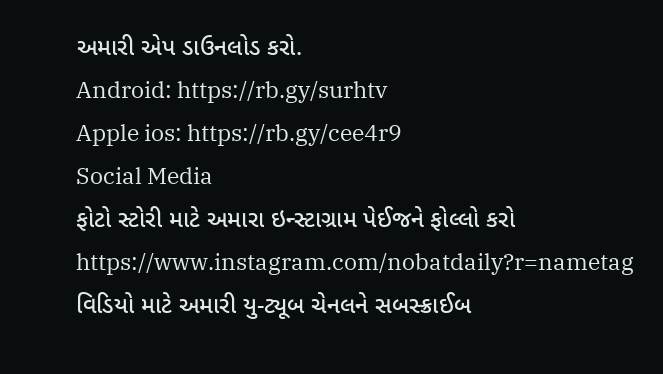અમારી એપ ડાઉનલોડ કરો.
Android: https://rb.gy/surhtv
Apple ios: https://rb.gy/cee4r9
Social Media
ફોટો સ્ટોરી માટે અમારા ઇન્સ્ટાગ્રામ પેઈજને ફોલ્લો કરો
https://www.instagram.com/nobatdaily?r=nametag
વિડિયો માટે અમારી યુ-ટ્યૂબ ચેનલને સબસ્ક્રાઈબ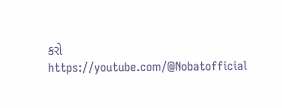કરો
https://youtube.com/@Nobatofficial